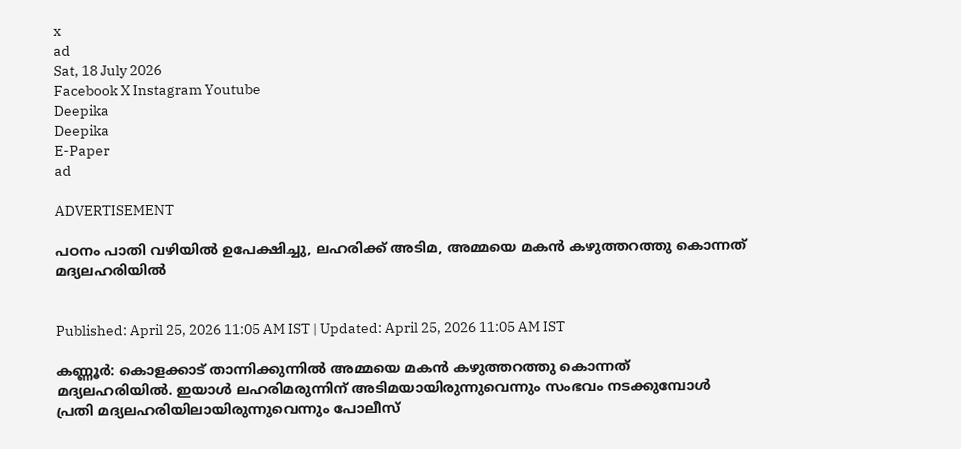x
ad
Sat, 18 July 2026
Facebook X Instagram Youtube
Deepika
Deepika
E-Paper
ad

ADVERTISEMENT

പഠനം പാതി വഴിയിൽ ഉപേക്ഷിച്ചു, ലഹരിക്ക് അടിമ, അമ്മയെ മകൻ കഴുത്തറത്തു കൊന്നത് മദ്യലഹരിയിൽ


Published: April 25, 2026 11:05 AM IST | Updated: April 25, 2026 11:05 AM IST

കണ്ണൂർ: കൊളക്കാട് താന്നിക്കുന്നിൽ അമ്മയെ മകൻ കഴുത്തറത്തു കൊന്നത് മദ്യലഹരിയിൽ. ഇയാൾ ലഹരിമരുന്നിന് അടിമയായിരുന്നുവെന്നും സംഭവം നടക്കുമ്പോൾ പ്രതി മദ്യലഹരിയിലായിരുന്നുവെന്നും പോലീസ്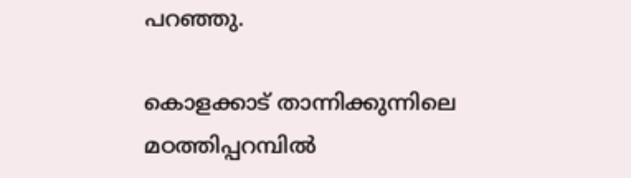പറഞ്ഞു.

കൊളക്കാട് താന്നിക്കുന്നിലെ മഠത്തിപ്പറമ്പിൽ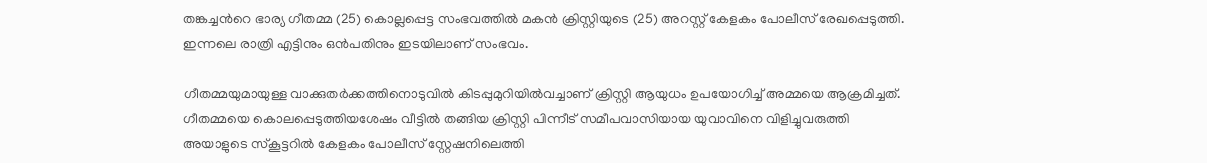തങ്കച്ചന്‍റെ ഭാര്യ ഗീതമ്മ (25) കൊല്ലപ്പെട്ട സംഭവത്തിൽ മകൻ ക്രിസ്റ്റിയുടെ (25) അറസ്റ്റ് കേളകം പോലീസ് രേഖപ്പെടുത്തി. ഇന്നലെ രാത്രി എട്ടിനും ഒൻപതിനും ഇടയിലാണ് സംഭവം.

ഗീതമ്മയുമായുള്ള വാക്കുതർക്കത്തിനൊടുവിൽ കിടപ്പുമുറിയിൽവച്ചാണ് ക്രിസ്റ്റി ആയുധം ഉപയോഗിച്ച് അമ്മയെ ആക്രമിച്ചത്. ഗീതമ്മയെ കൊലപ്പെടുത്തിയശേഷം വീട്ടിൽ തങ്ങിയ ക്രിസ്റ്റി പിന്നീട് സമീപവാസിയായ യുവാവിനെ വിളിച്ചുവരുത്തി അയാളുടെ സ്കൂട്ടറിൽ കേളകം പോലീസ് സ്റ്റേഷനിലെത്തി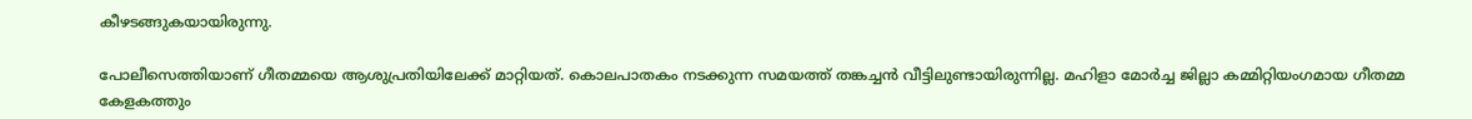കീഴടങ്ങുകയായിരുന്നു.

പോലീസെത്തിയാണ് ഗീതമ്മയെ ആശുപ്രതിയിലേക്ക് മാറ്റിയത്. കൊലപാതകം നടക്കുന്ന സമയത്ത് തങ്കച്ചൻ വീട്ടിലുണ്ടായിരുന്നില്ല. മഹിളാ മോർച്ച ജില്ലാ കമ്മിറ്റിയംഗമായ ഗീതമ്മ കേളകത്തും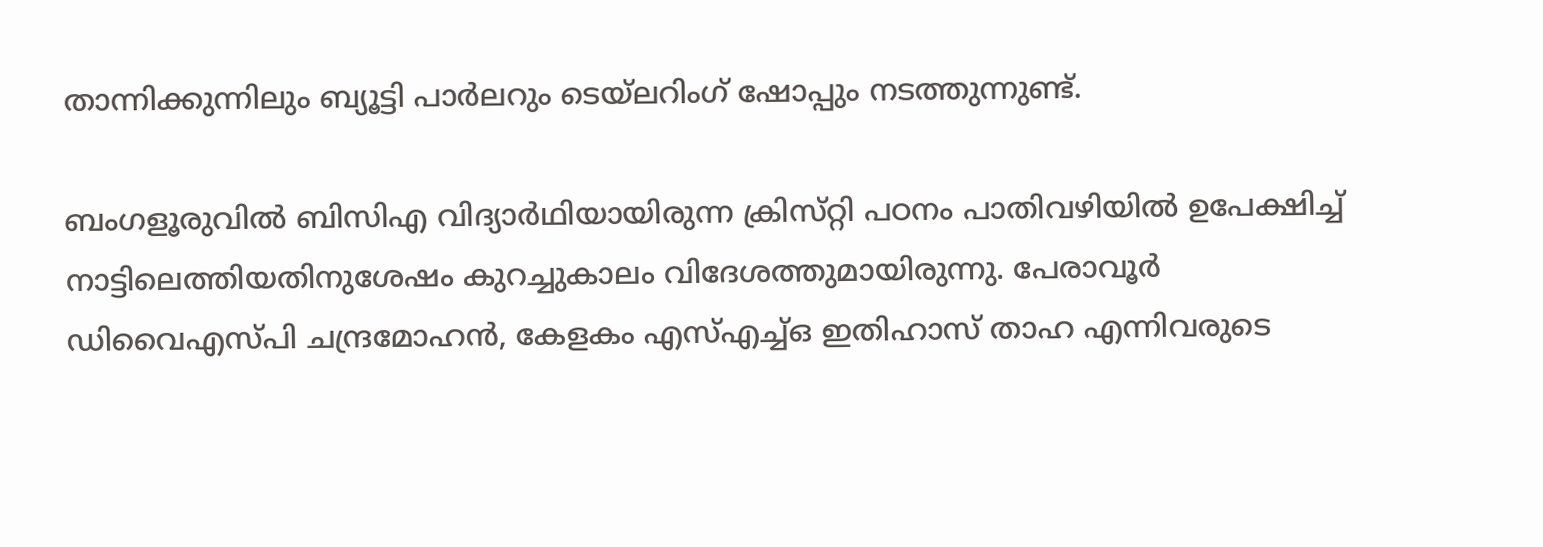താന്നിക്കുന്നിലും ബ്യൂട്ടി പാർലറും ടെയ്‌ലറിംഗ് ഷോപ്പും നടത്തുന്നുണ്ട്.

ബംഗളൂരുവിൽ ബിസിഎ വിദ്യാർഥിയായിരുന്ന ക്രിസ്‌റ്റി പഠനം പാതിവഴിയിൽ ഉപേക്ഷിച്ച് നാട്ടിലെത്തിയതിനുശേഷം കുറച്ചുകാലം വിദേശത്തുമായിരുന്നു. പേരാവൂർ ഡിവൈഎസ്‌പി ചന്ദ്രമോഹൻ, കേളകം എസ്എച്ച്‌ഒ ഇതിഹാസ് താഹ എന്നിവരുടെ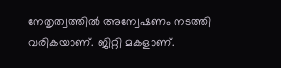നേതൃത്വത്തിൽ അന്വേഷണം നടത്തി വരികയാണ്. ജിറ്റി മകളാണ്.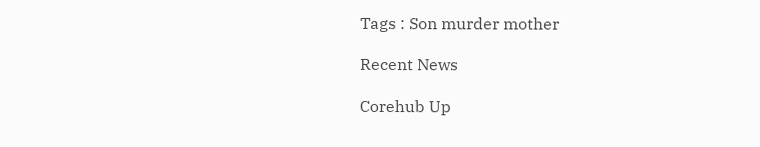Tags : Son murder mother

Recent News

Corehub Up